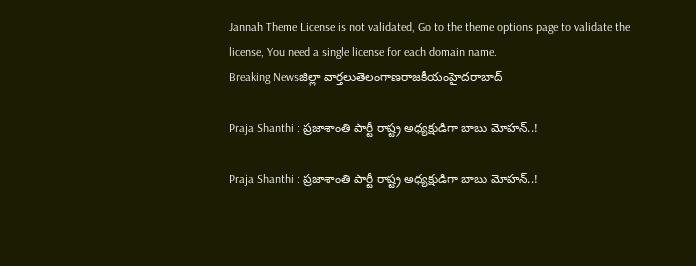Jannah Theme License is not validated, Go to the theme options page to validate the license, You need a single license for each domain name.
Breaking Newsజిల్లా వార్తలుతెలంగాణరాజకీయంహైదరాబాద్

Praja Shanthi : ప్రజాశాంతి పార్టీ రాష్ట్ర అధ్యక్షుడిగా బాబు మోహన్..!

Praja Shanthi : ప్రజాశాంతి పార్టీ రాష్ట్ర అధ్యక్షుడిగా బాబు మోహన్..!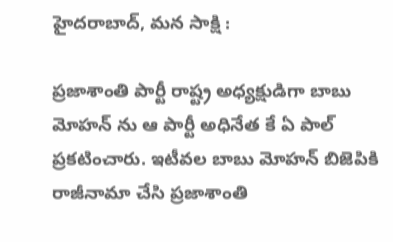హైదరాబాద్, మన సాక్షి :

ప్రజాశాంతి పార్టీ రాష్ట్ర అధ్యక్షుడిగా బాబు మోహన్ ను ఆ పార్టీ అధినేత కే ఏ పాల్ ప్రకటించారు. ఇటీవల బాబు మోహన్ బిజెపికి రాజీనామా చేసి ప్రజాశాంతి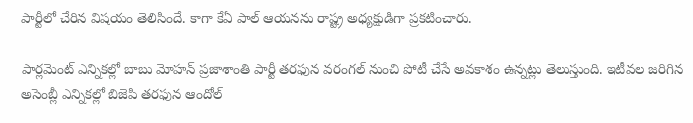పార్టీలో చేరిన విషయం తెలిసిందే. కాగా కేఏ పాల్ ఆయనను రాష్ట్ర అధ్యక్షుడిగా ప్రకటించారు.

పార్లమెంట్ ఎన్నికల్లో బాబు మోహన్ ప్రజాశాంతి పార్టీ తరఫున వరంగల్ నుంచి పోటీ చేసే అవకాశం ఉన్నట్లు తెలుస్తుంది. ఇటీవల జరిగిన అసెంబ్లీ ఎన్నికల్లో బిజెపి తరఫున ఆందోల్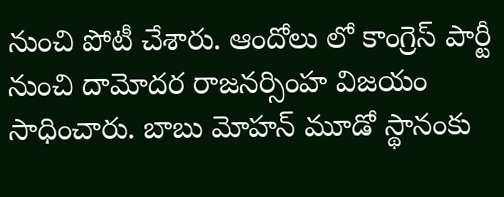నుంచి పోటీ చేశారు. ఆందోలు లో కాంగ్రెస్ పార్టీ నుంచి దామోదర రాజనర్సింహ విజయం సాధించారు. బాబు మోహన్ మూడో స్థానంకు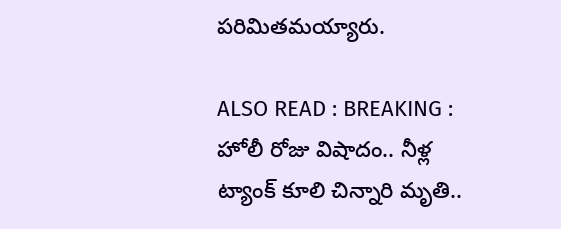పరిమితమయ్యారు.

ALSO READ : BREAKING : హోలీ రోజు విషాదం.. నీళ్ల ట్యాంక్ కూలి చిన్నారి మృతి..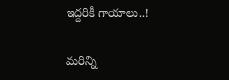ఇద్దరికీ గాయాలు..!

మరిన్ని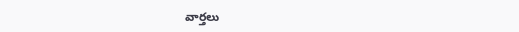వార్తలు